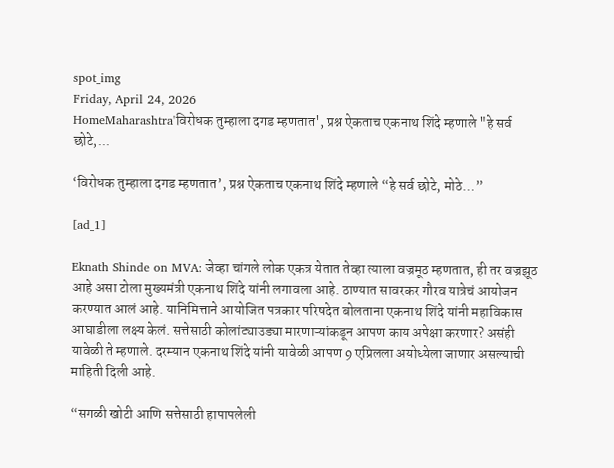spot_img
Friday, April 24, 2026
HomeMaharashtra'विरोधक तुम्हाला दगड म्हणतात', प्रश्न ऐकताच एकनाथ शिंदे म्हणाले "हे सर्व छोटे,...

‘विरोधक तुम्हाला दगड म्हणतात’, प्रश्न ऐकताच एकनाथ शिंदे म्हणाले “हे सर्व छोटे, मोठे…”

[ad_1]

Eknath Shinde on MVA: जेव्हा चांगले लोक एकत्र येतात तेव्हा त्याला वज्रमूठ म्हणतात, ही तर वज्रझूठ आहे असा टोला मुख्यमंत्री एकनाथ शिंदे यांनी लगावला आहे. ठाण्यात सावरकर गौरव यात्रेचं आयोजन करण्यात आलं आहे. यानिमित्ताने आयोजित पत्रकार परिषदेत बोलताना एकनाथ शिंदे यांनी महाविकास आघाडीला लक्ष्य केलं. सत्तेसाठी कोलांट्याउड्या मारणाऱ्यांकडून आपण काय अपेक्षा करणार? असंही यावेळी ते म्हणाले. दरम्यान एकनाथ शिंदे यांनी यावेळी आपण 9 एप्रिलला अयोध्येला जाणार असल्याची माहिती दिली आहे.

“सगळी खोटी आणि सत्तेसाठी हापापलेली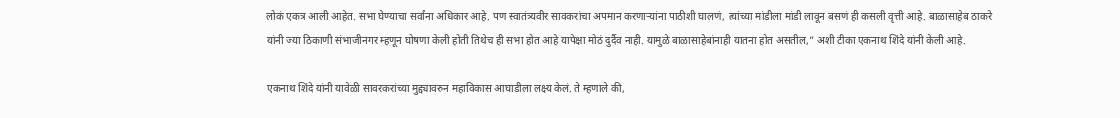लोकं एकत्र आली आहेत. सभा घेण्याचा सर्वांना अधिकार आहे. पण स्वातंत्र्यवीर सावकरांचा अपमान करणाऱ्यांना पाठीशी घालणं, त्यांच्या मांडीला मांडी लावून बसणं ही कसली वृत्ती आहे. बाळासाहेब ठाकरे यांनी ज्या ठिकाणी संभाजीनगर म्हणून घोषणा केली होती तिथेच ही सभा होत आहे यापेक्षा मोठं दुर्दैव नाही. यामुळे बाळासाहेबांनाही यातना होत असतील,” अशी टीका एकनाथ शिंदे यांनी केली आहे.

एकनाथ शिंदे यांनी यावेळी सावरकरांच्या मुद्द्यावरुन महाविकास आघाडीला लक्ष्य केलं. ते म्हणाले की,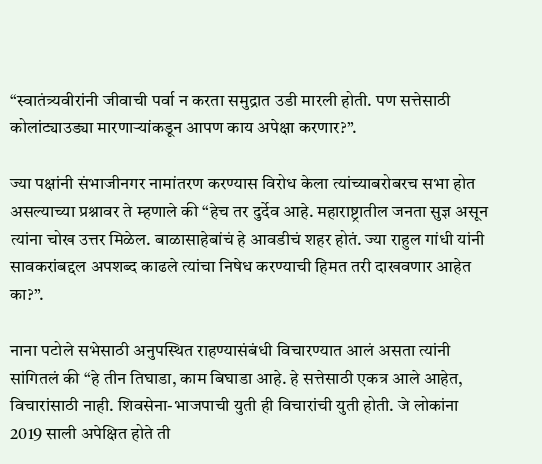“स्वातंत्र्यवीरांनी जीवाची पर्वा न करता समुद्रात उडी मारली होती. पण सत्तेसाठी कोलांट्याउड्या मारणाऱ्यांकडून आपण काय अपेक्षा करणार?”.

ज्या पक्षांनी संभाजीनगर नामांतरण करण्यास विरोध केला त्यांच्याबरोबरच सभा होत असल्याच्या प्रश्नावर ते म्हणाले की “हेच तर दुर्देव आहे. महाराष्ट्रातील जनता सुज्ञ असून त्यांना चोख उत्तर मिळेल. बाळासाहेबांचं हे आवडीचं शहर होतं. ज्या राहुल गांधी यांनी सावकरांबद्दल अपशब्द काढले त्यांचा निषेध करण्याची हिमत तरी दाखवणार आहेत का?”.

नाना पटोले सभेसाठी अनुपस्थित राहण्यासंबंधी विचारण्यात आलं असता त्यांनी सांगितलं की “हे तीन तिघाडा, काम बिघाडा आहे. हे सत्तेसाठी एकत्र आले आहेत, विचारांसाठी नाही. शिवसेना-भाजपाची युती ही विचारांची युती होती. जे लोकांना 2019 साली अपेक्षित होते ती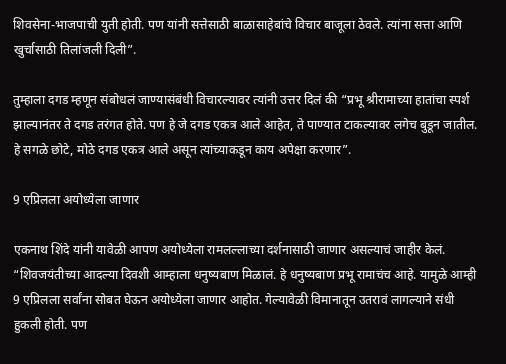शिवसेना-भाजपाची युती होती. पण यांनी सत्तेसाठी बाळासाहेबांचे विचार बाजूला ठेवले. त्यांना सत्ता आणि खुर्चासाठी तिलांजली दिली”.

तुम्हाला दगड म्हणून संबोधलं जाण्यासंबंधी विचारल्यावर त्यांनी उत्तर दिलं की “प्रभू श्रीरामाच्या हातांचा स्पर्श झाल्यानंतर ते दगड तरंगत होते. पण हे जे दगड एकत्र आले आहेत, ते पाण्यात टाकल्यावर लगेच बुडून जातील. हे सगळे छोटे, मोठे दगड एकत्र आले असून त्यांच्याकडून काय अपेक्षा करणार”.

9 एप्रिलला अयोध्येला जाणार

एकनाथ शिंदे यांनी यावेळी आपण अयोध्येला रामलल्लाच्या दर्शनासाठी जाणार असल्याचं जाहीर केलं. “शिवजयंतीच्या आदल्या दिवशी आम्हाला धनुष्यबाण मिळालं. हे धनुष्यबाण प्रभू रामाचंच आहे. यामुळे आम्ही 9 एप्रिलला सर्वांना सोबत घेऊन अयोध्येला जाणार आहोत. गेल्यावेळी विमानातून उतरावं लागल्याने संधी हुकली होती. पण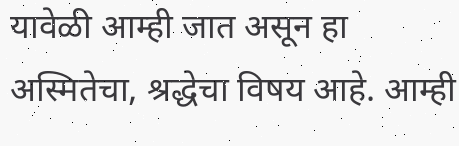यावेळी आम्ही जात असून हा अस्मितेचा, श्रद्धेचा विषय आहे. आम्ही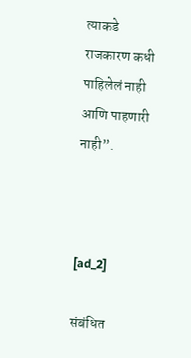त्याकडे राजकारण कधी पाहिलेलं नाही आणि पाहणारी नाही”.



[ad_2]

संबंधित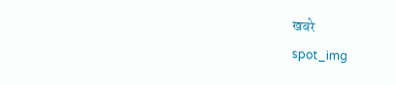खबरे
spot_img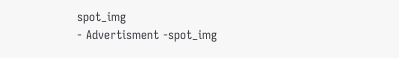spot_img
- Advertisment -spot_img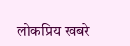लोकप्रिय खबरे